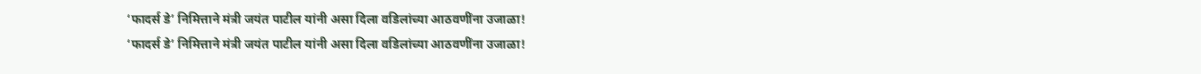‘फादर्स डे’ निमित्ताने मंत्री जयंत पाटील यांनी असा दिला वडिलांच्या आठवणींना उजाळा!
‘फादर्स डे’ निमित्ताने मंत्री जयंत पाटील यांनी असा दिला वडिलांच्या आठवणींना उजाळा!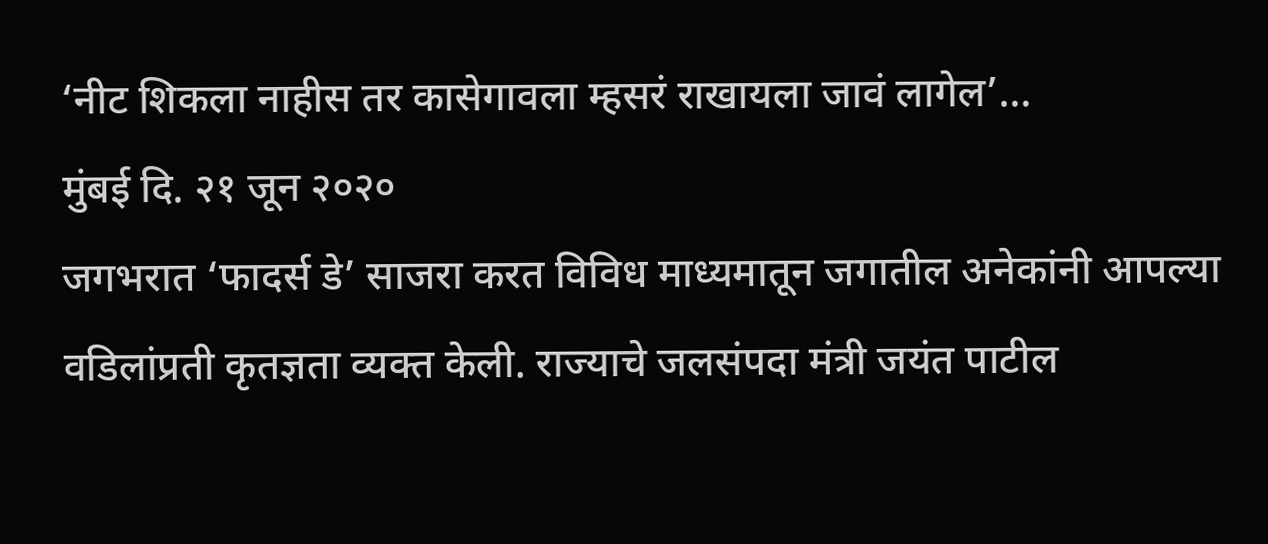‘नीट शिकला नाहीस तर कासेगावला म्हसरं राखायला जावं लागेल’…
मुंबई दि. २१ जून २०२०
जगभरात ‘फादर्स डे’ साजरा करत विविध माध्यमातून जगातील अनेकांनी आपल्या वडिलांप्रती कृतज्ञता व्यक्त केली. राज्याचे जलसंपदा मंत्री जयंत पाटील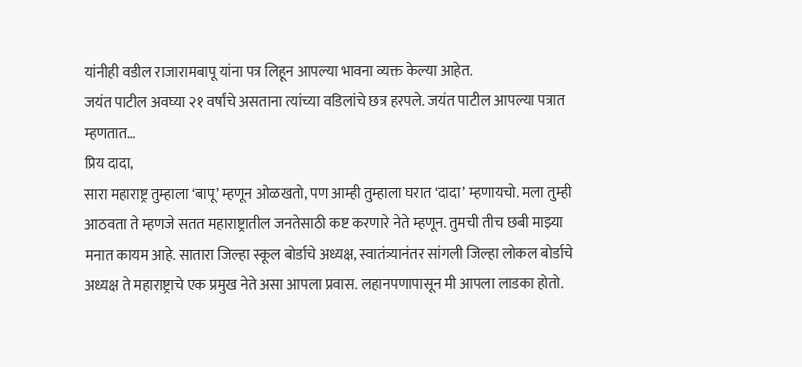यांनीही वडील राजारामबापू यांना पत्र लिहून आपल्या भावना व्यक्त केल्या आहेत.
जयंत पाटील अवघ्या २१ वर्षांचे असताना त्यांच्या वडिलांचे छत्र हरपले. जयंत पाटील आपल्या पत्रात म्हणतात…
प्रिय दादा,
सारा महाराष्ट्र तुम्हाला ‘बापू’ म्हणून ओळखतो, पण आम्ही तुम्हाला घरात ‘दादा’ म्हणायचो. मला तुम्ही आठवता ते म्हणजे सतत महाराष्ट्रातील जनतेसाठी कष्ट करणारे नेते म्हणून. तुमची तीच छबी माझ्या मनात कायम आहे. सातारा जिल्हा स्कूल बोर्डाचे अध्यक्ष, स्वातंत्र्यानंतर सांगली जिल्हा लोकल बोर्डाचे अध्यक्ष ते महाराष्ट्राचे एक प्रमुख नेते असा आपला प्रवास. लहानपणापासून मी आपला लाडका होतो.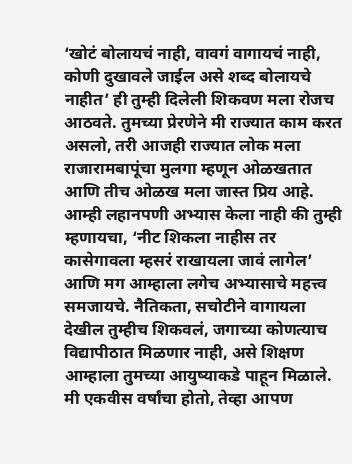‘खोटं बोलायचं नाही, वावगं वागायचं नाही, कोणी दुखावले जाईल असे शब्द बोलायचे नाहीत’ ही तुम्ही दिलेली शिकवण मला रोजच आठवते. तुमच्या प्रेरणेने मी राज्यात काम करत असलो, तरी आजही राज्यात लोक मला राजारामबापूंचा मुलगा म्हणून ओळखतात आणि तीच ओळख मला जास्त प्रिय आहे. आम्ही लहानपणी अभ्यास केला नाही की तुम्ही म्हणायचा, ‘नीट शिकला नाहीस तर कासेगावला म्हसरं राखायला जावं लागेल’ आणि मग आम्हाला लगेच अभ्यासाचे महत्त्व समजायचे. नैतिकता, सचोटीने वागायला देखील तुम्हीच शिकवलं, जगाच्या कोणत्याच विद्यापीठात मिळणार नाही, असे शिक्षण आम्हाला तुमच्या आयुष्याकडे पाहून मिळाले.
मी एकवीस वर्षांचा होतो, तेव्हा आपण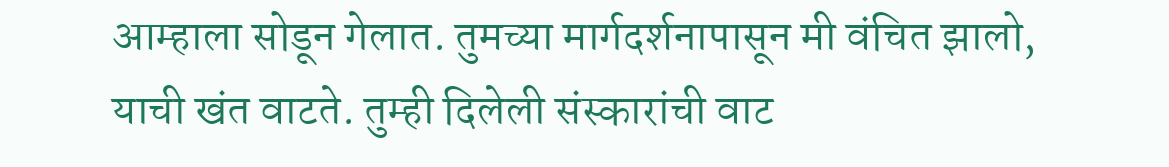आम्हाला सोडून गेलात. तुमच्या मार्गदर्शनापासून मी वंचित झालो, याची खंत वाटते. तुम्ही दिलेली संस्कारांची वाट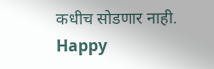कधीच सोडणार नाही.
Happy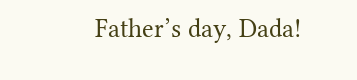Father’s day, Dada!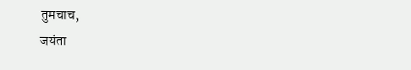तुमचाच,
जयंता